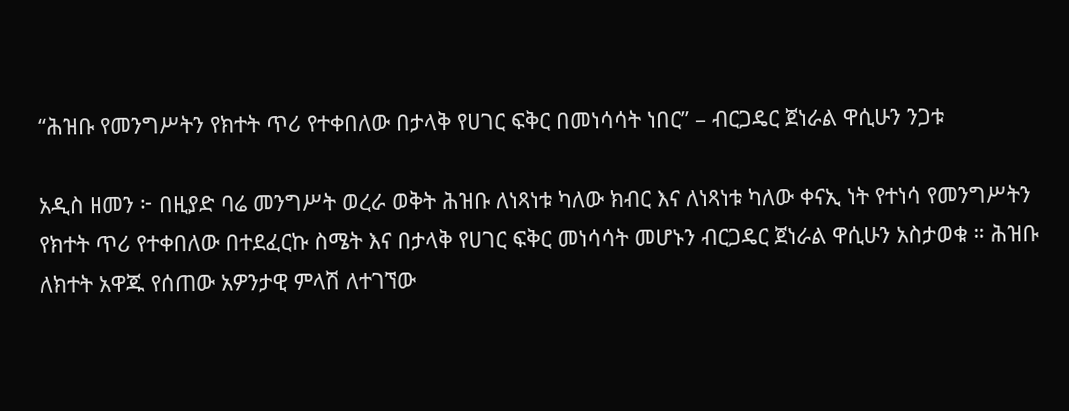“ሕዝቡ የመንግሥትን የክተት ጥሪ የተቀበለው በታላቅ የሀገር ፍቅር በመነሳሳት ነበር” – ብርጋዴር ጀነራል ዋሲሁን ንጋቱ

አዲስ ዘመን ፦ በዚያድ ባሬ መንግሥት ወረራ ወቅት ሕዝቡ ለነጻነቱ ካለው ክብር እና ለነጻነቱ ካለው ቀናኢ ነት የተነሳ የመንግሥትን የክተት ጥሪ የተቀበለው በተደፈርኩ ስሜት እና በታላቅ የሀገር ፍቅር መነሳሳት መሆኑን ብርጋዴር ጀነራል ዋሲሁን አስታወቁ ። ሕዝቡ ለክተት አዋጁ የሰጠው አዎንታዊ ምላሽ ለተገኘው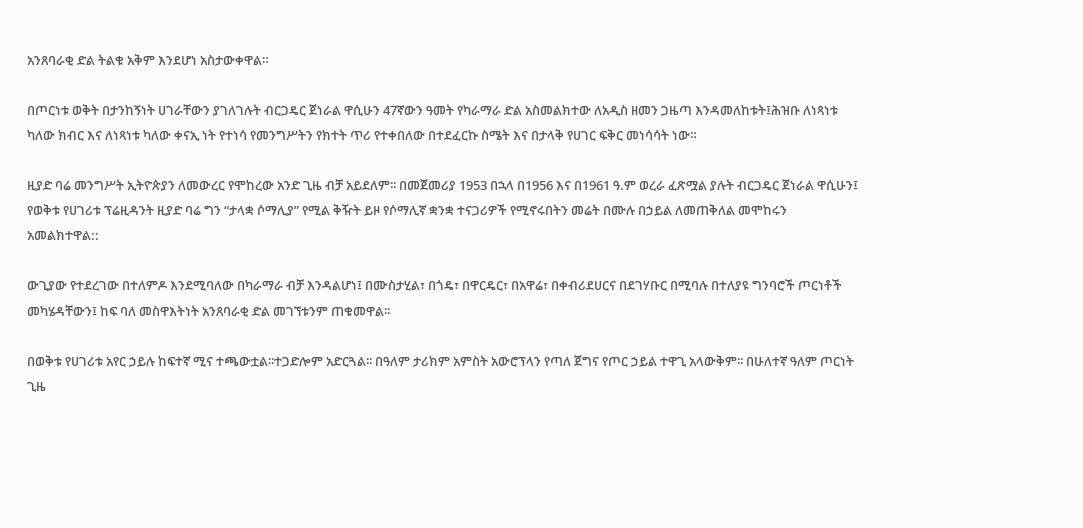አንጸባራቂ ድል ትልቁ አቅም እንደሆነ አስታውቀዋል።

በጦርነቱ ወቅት በታንከኝነት ሀገራቸውን ያገለገሉት ብርጋዴር ጀነራል ዋሲሁን 47ኛውን ዓመት የካራማራ ድል አስመልክተው ለአዲስ ዘመን ጋዜጣ እንዳመለከቱት፤ሕዝቡ ለነጻነቱ ካለው ክብር እና ለነጻነቱ ካለው ቀናኢ ነት የተነሳ የመንግሥትን የክተት ጥሪ የተቀበለው በተደፈርኩ ስሜት እና በታላቅ የሀገር ፍቅር መነሳሳት ነው።

ዚያድ ባሬ መንግሥት ኢትዮጵያን ለመውረር የሞከረው አንድ ጊዜ ብቻ አይደለም፡፡ በመጀመሪያ 1953 በኋላ በ1956 እና በ1961 ዓ.ም ወረራ ፈጽሟል ያሉት ብርጋዴር ጀነራል ዋሲሁን፤ የወቅቱ የሀገሪቱ ፕሬዚዳንት ዚያድ ባሬ ግን “ታላቋ ሶማሊያ” የሚል ቅዥት ይዞ የሶማሊኛ ቋንቋ ተናጋሪዎች የሚኖሩበትን መሬት በሙሉ በኃይል ለመጠቅለል መሞከሩን አመልክተዋል::

ውጊያው የተደረገው በተለምዶ እንደሚባለው በካራማራ ብቻ እንዳልሆነ፤ በሙስታሂል፣ በጎዴ፣ በዋርዴር፣ በአዋሬ፣ በቀብሪደሀርና በደገሃቡር በሚባሉ በተለያዩ ግንባሮች ጦርነቶች መካሄዳቸውን፤ ከፍ ባለ መስዋእትነት አንጸባራቂ ድል መገኘቱንም ጠቁመዋል፡፡

በወቅቱ የሀገሪቱ አየር ኃይሉ ከፍተኛ ሚና ተጫውቷል፡፡ተጋድሎም አድርጓል፡፡ በዓለም ታሪክም አምስት አውሮፕላን የጣለ ጀግና የጦር ኃይል ተዋጊ አላውቅም፡፡ በሁለተኛ ዓለም ጦርነት ጊዜ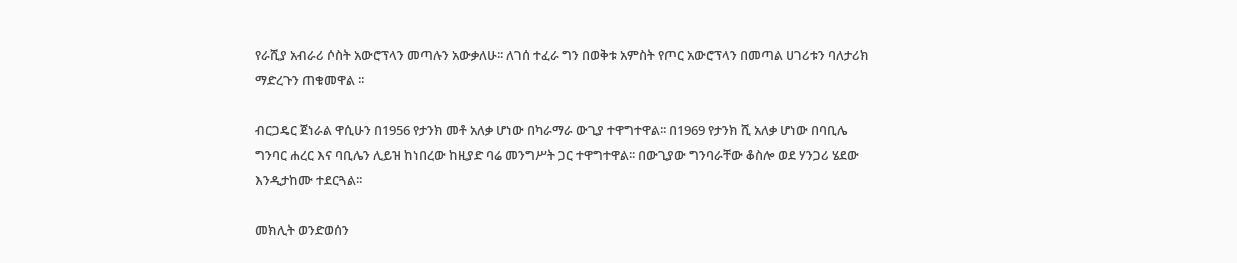የራሺያ አብራሪ ሶስት አውሮፕላን መጣሉን አውቃለሁ፡፡ ለገሰ ተፈራ ግን በወቅቱ አምስት የጦር አውሮፕላን በመጣል ሀገሪቱን ባለታሪክ ማድረጉን ጠቁመዋል ፡፡

ብርጋዴር ጀነራል ዋሲሁን በ1956 የታንክ መቶ አለቃ ሆነው በካራማራ ውጊያ ተዋግተዋል፡፡ በ1969 የታንክ ሺ አለቃ ሆነው በባቢሌ ግንባር ሐረር እና ባቢሌን ሊይዝ ከነበረው ከዚያድ ባሬ መንግሥት ጋር ተዋግተዋል፡፡ በውጊያው ግንባራቸው ቆስሎ ወደ ሃንጋሪ ሄደው እንዲታከሙ ተደርጓል፡፡

መክሊት ወንድወሰን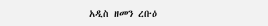አዲስ ዘመን ረቡዕ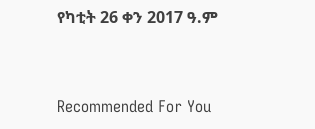የካቲት 26 ቀን 2017 ዓ.ም



Recommended For You